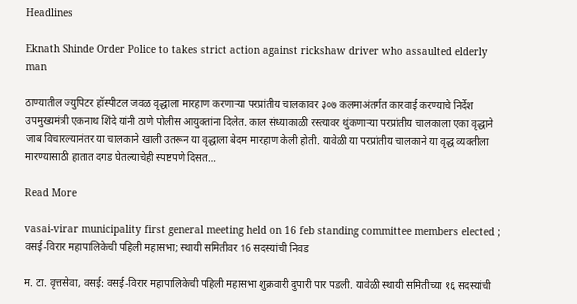Headlines

Eknath Shinde Order Police to takes strict action against rickshaw driver who assaulted elderly man

ठाण्यातील ज्युपिटर हॉस्पीटल जवळ वृद्धाला मारहाण करणाऱ्या परप्रांतीय चालकावर ३०७ कलमाअंतर्गत कारवाई करण्याचे निर्देश उपमुख्यमंत्री एकनाथ शिंदे यांनी ठाणे पोलीस आयुक्तांना दिलेत. काल संध्याकाळी रस्त्यावर थुंकणाऱ्या परप्रांतीय चालकाला एका वृद्धाने जाब विचारल्यानंतर या चालकाने खाली उतरून या वृद्धाला बेदम मारहाण केली होती. यावेळी या परप्रांतीय चालकाने या वृद्ध व्यक्तीला मारण्यासाठी हातात दगड घेतल्याचेही स्पष्टपणे दिसत…

Read More

vasai-virar municipality first general meeting held on 16 feb standing committee members elected ; वसई-विरार महापालिकेची पहिली महासभा; स्थायी समितीवर 16 सदस्यांची निवड

म. टा. वृत्तसेवा, वसई: वसई-विरार महापालिकेची पहिली महासभा शुक्रवारी दुपारी पार पडली. यावेळी स्थायी समितीच्या १६ सदस्यांची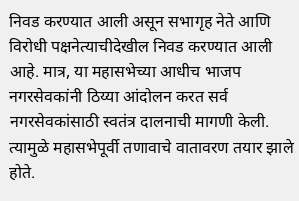निवड करण्यात आली असून सभागृह नेते आणि विरोधी पक्षनेत्याचीदेखील निवड करण्यात आली आहे. मात्र, या महासभेच्या आधीच भाजप नगरसेवकांनी ठिय्या आंदोलन करत सर्व नगरसेवकांसाठी स्वतंत्र दालनाची मागणी केली. त्यामुळे महासभेपूर्वी तणावाचे वातावरण तयार झाले होते.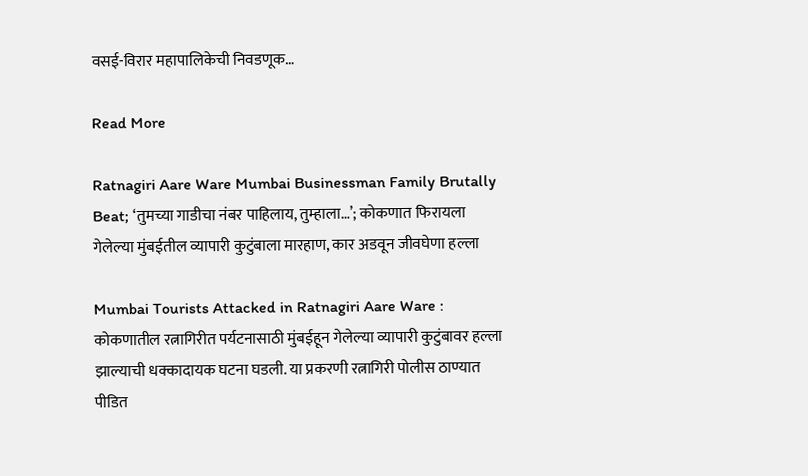वसई-विरार महापालिकेची निवडणूक…

Read More

Ratnagiri Aare Ware Mumbai Businessman Family Brutally Beat; ‘तुमच्या गाडीचा नंबर पाहिलाय, तुम्हाला…’; कोकणात फिरायला गेलेल्या मुंबईतील व्यापारी कुटुंबाला मारहाण, कार अडवून जीवघेणा हल्ला

Mumbai Tourists Attacked in Ratnagiri Aare Ware : कोकणातील रत्नागिरीत पर्यटनासाठी मुंबईहून गेलेल्या व्यापारी कुटुंबावर हल्ला झाल्याची धक्कादायक घटना घडली. या प्रकरणी रत्नागिरी पोलीस ठाण्यात पीडित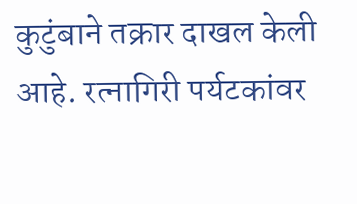कुटुंबाने तक्रार दाखल केली आहे. रत्नागिरी पर्यटकांवर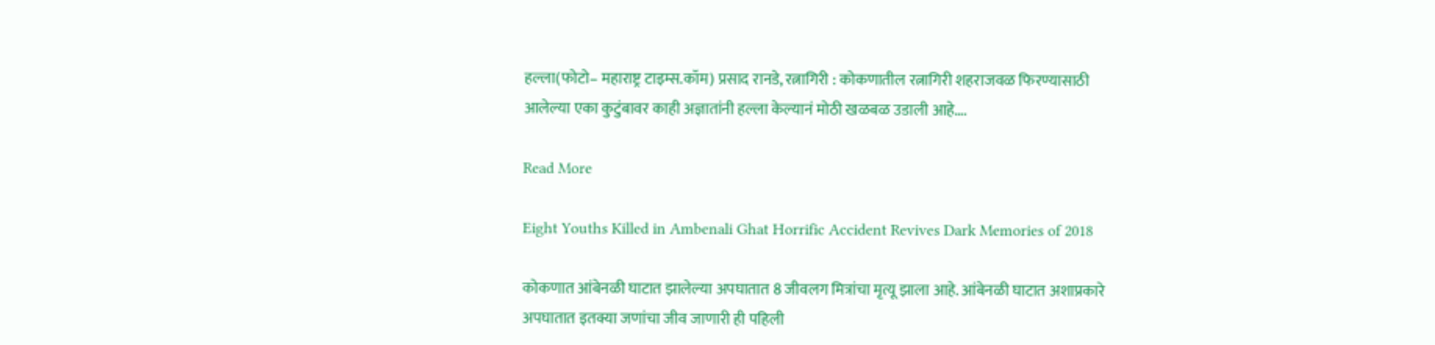हल्ला(फोटो– महाराष्ट्र टाइम्स.कॉम) प्रसाद रानडे, रत्नागिरी : कोकणातील रत्नागिरी शहराजवळ फिरण्यासाठी आलेल्या एका कुटुंबावर काही अज्ञातांनी हल्ला केल्यानं मोठी खळबळ उडाली आहे….

Read More

Eight Youths Killed in Ambenali Ghat Horrific Accident Revives Dark Memories of 2018

कोकणात आंबेनळी घाटात झालेल्या अपघातात 8 जीवलग मित्रांचा मृत्यू झाला आहे. आंबेनळी घाटात अशाप्रकारे अपघातात इतक्या जणांचा जीव जाणारी ही पहिली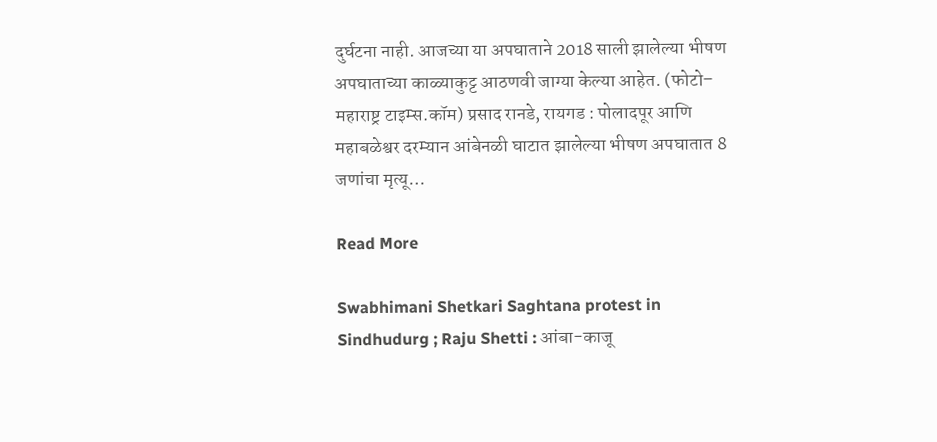दुर्घटना नाही. आजच्या या अपघाताने 2018 साली झालेल्या भीषण अपघाताच्या काळ्याकुट्ट आठणवी जाग्या केल्या आहेत. (फोटो– महाराष्ट्र टाइम्स.कॉम) प्रसाद रानडे, रायगड : पोलादपूर आणि महाबळेश्वर दरम्यान आंबेनळी घाटात झालेल्या भीषण अपघातात 8 जणांचा मृत्यू…

Read More

Swabhimani Shetkari Saghtana protest in Sindhudurg ; Raju Shetti : आंबा-काजू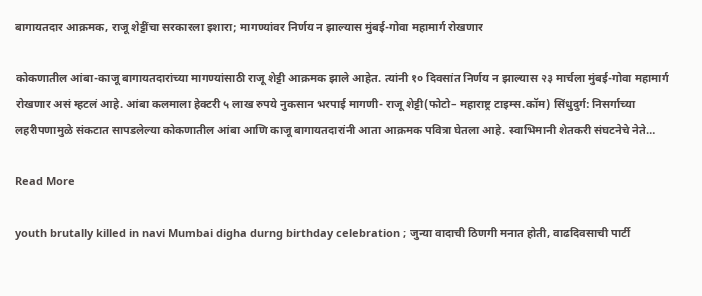बागायतदार आक्रमक, राजू शेट्टींचा सरकारला इशारा; मागण्यांवर निर्णय न झाल्यास मुंबई-गोवा महामार्ग रोखणार

कोकणातील आंबा-काजू बागायतदारांच्या मागण्यांसाठी राजू शेट्टी आक्रमक झाले आहेत. त्यांनी १० दिवसांत निर्णय न झाल्यास २३ मार्चला मुंबई-गोवा महामार्ग रोखणार असं म्हटलं आहे. आंबा कलमाला हेक्टरी ५ लाख रुपये नुकसान भरपाई मागणी- राजू शेट्टी(फोटो– महाराष्ट्र टाइम्स.कॉम) सिंधुदुर्ग: निसर्गाच्या लहरीपणामुळे संकटात सापडलेल्या कोकणातील आंबा आणि काजू बागायतदारांनी आता आक्रमक पवित्रा घेतला आहे. स्वाभिमानी शेतकरी संघटनेचे नेते…

Read More

youth brutally killed in navi Mumbai digha durng birthday celebration ; जुन्या वादाची ठिणगी मनात होती, वाढदिवसाची पार्टी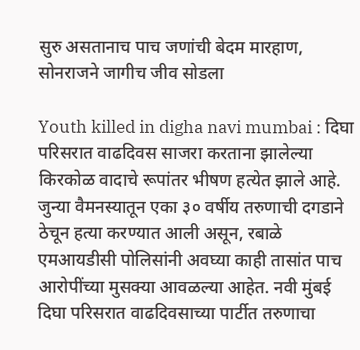सुरु असतानाच पाच जणांची बेदम मारहाण, सोनराजने जागीच जीव सोडला

Youth killed in digha navi mumbai : दिघा परिसरात वाढदिवस साजरा करताना झालेल्या किरकोळ वादाचे रूपांतर भीषण हत्येत झाले आहे. जुन्या वैमनस्यातून एका ३० वर्षीय तरुणाची दगडाने ठेचून हत्या करण्यात आली असून, रबाळे एमआयडीसी पोलिसांनी अवघ्या काही तासांत पाच आरोपींच्या मुसक्या आवळल्या आहेत. नवी मुंबई दिघा परिसरात वाढदिवसाच्या पार्टीत तरुणाचा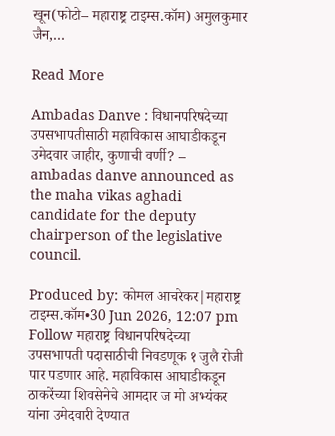खून(फोटो– महाराष्ट्र टाइम्स.कॉम) अमुलकुमार जैन,…

Read More

Ambadas Danve : विधानपरिषदेच्या उपसभापतीसाठी महाविकास आघाडीकडून उमेदवार जाहीर, कुणाची वर्णी? – ambadas danve announced as the maha vikas aghadi candidate for the deputy chairperson of the legislative council.

Produced by: कोमल आचरेकर|महाराष्ट्र टाइम्स.कॉम•30 Jun 2026, 12:07 pm Follow महाराष्ट्र विधानपरिषदेच्या उपसभापती पदासाठीची निवडणूक १ जुलै रोजी पार पडणार आहे. महाविकास आघाडीकडून ठाकरेंच्या शिवसेनेचे आमदार ज मो अभ्यंकर यांना उमेदवारी देण्यात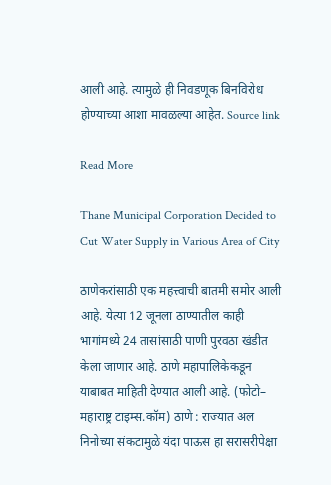आली आहे. त्यामुळे ही निवडणूक बिनविरोध होण्याच्या आशा मावळल्या आहेत. Source link

Read More

Thane Municipal Corporation Decided to Cut Water Supply in Various Area of City

ठाणेकरांसाठी एक महत्त्वाची बातमी समोर आली आहे. येत्या 12 जूनला ठाण्यातील काही भागांमध्ये 24 तासांसाठी पाणी पुरवठा खंडीत केला जाणार आहे. ठाणे महापालिकेकडून याबाबत माहिती देण्यात आली आहे. (फोटो– महाराष्ट्र टाइम्स.कॉम) ठाणे : राज्यात अल निनोच्या संकटामुळे यंदा पाऊस हा सरासरीपेक्षा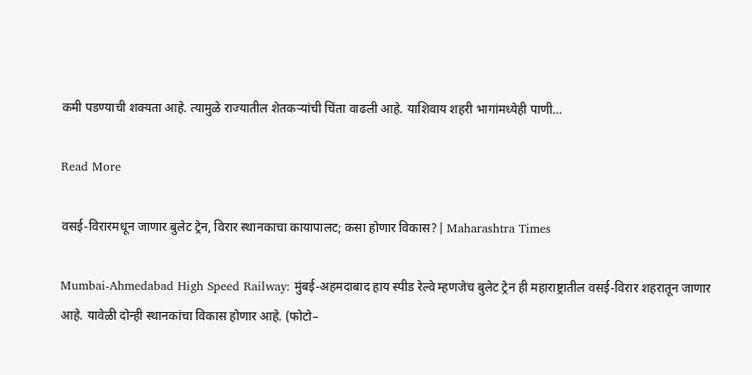कमी पडण्याची शक्यता आहे. त्यामुळे राज्यातील शेतकऱ्यांची चिंता वाढली आहे. याशिवाय शहरी भागांमध्येही पाणी…

Read More

वसई-विरारमधून जाणार बुलेट ट्रेन, विरार स्थानकाचा कायापालट; कसा होणार विकास?| Maharashtra Times

Mumbai-Ahmedabad High Speed Railway: मुंबई-अहमदाबाद हाय स्पीड रेल्वे म्हणजेच बुलेट ट्रेन ही महाराष्ट्रातील वसई-विरार शहरातून जाणार आहे. यावेळी दोन्ही स्थानकांचा विकास होणार आहे. (फोटो–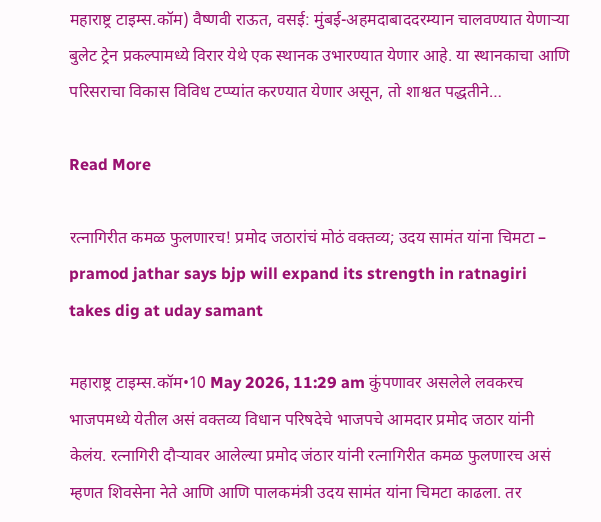महाराष्ट्र टाइम्स.कॉम) वैष्णवी राऊत, वसई: मुंबई-अहमदाबाददरम्यान चालवण्यात येणाऱ्या बुलेट ट्रेन प्रकल्पामध्ये विरार येथे एक स्थानक उभारण्यात येणार आहे. या स्थानकाचा आणि परिसराचा विकास विविध टप्प्यांत करण्यात येणार असून, तो शाश्वत पद्धतीने…

Read More

रत्नागिरीत कमळ फुलणारच! प्रमोद जठारांचं मोठं वक्तव्य; उदय सामंत यांना चिमटा – pramod jathar says bjp will expand its strength in ratnagiri takes dig at uday samant

महाराष्ट्र टाइम्स.कॉम•10 May 2026, 11:29 am कुंपणावर असलेले लवकरच भाजपमध्ये येतील असं वक्तव्य विधान परिषदेचे भाजपचे आमदार प्रमोद जठार यांनी केलंय. रत्नागिरी दौऱ्यावर आलेल्या प्रमोद जंठार यांनी रत्नागिरीत कमळ फुलणारच असं म्हणत शिवसेना नेते आणि आणि पालकमंत्री उदय सामंत यांना चिमटा काढला. तर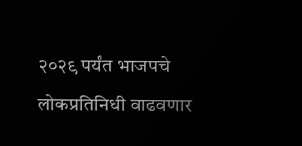२०२९ पर्यंत भाजपचे लोकप्रतिनिधी वाढवणार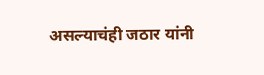असल्याचंही जठार यांनी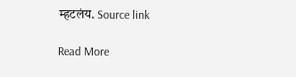म्हटलंय. Source link

Read More